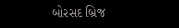બોરસદ બ્રિજ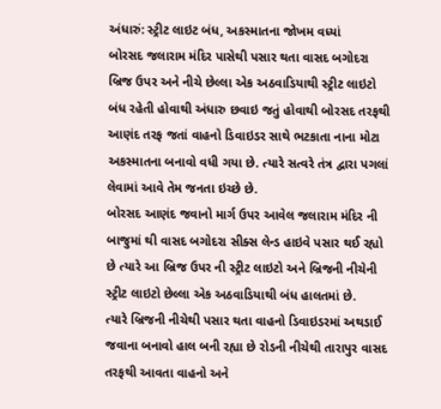અંધારું: સ્ટ્રીટ લાઇટ બંધ, અકસ્માતના જોખમ વધ્યાં
બોરસદ જલારામ મંદિર પાસેથી પસાર થતા વાસદ બગોદરા બ્રિજ ઉપર અને નીચે છેલ્લા એક અઠવાડિયાથી સ્ટ્રીટ લાઇટો બંધ રહેતી હોવાથી અંધારુ છવાઇ જતું હોવાથી બોરસદ તરફથી આણંદ તરફ જતાં વાહનો ડિવાઇડર સાથે ભટકાતા નાના મોટા અકસ્માતના બનાવો વધી ગયા છે. ત્યારે સત્વરે તંત્ર દ્વારા પગલાં લેવામાં આવે તેમ જનતા ઇચ્છે છે.
બોરસદ આણંદ જવાનો માર્ગ ઉપર આવેલ જલારામ મંદિર ની બાજુમાં થી વાસદ બગોદરા સીક્સ લેન્ડ હાઇવે પસાર થઈ રહ્યો છે ત્યારે આ બ્રિજ ઉપર ની સ્ટ્રીટ લાઇટો અને બ્રિજની નીચેની સ્ટ્રીટ લાઇટો છેલ્લા એક અઠવાડિયાથી બંધ હાલતમાં છે.
ત્યારે બ્રિજની નીચેથી પસાર થતા વાહનો ડિવાઇડરમાં અથડાઈ જવાના બનાવો હાલ બની રહ્યા છે રોડની નીચેથી તારાપુર વાસદ તરફથી આવતા વાહનો અને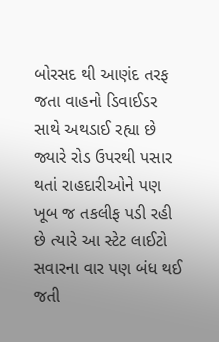બોરસદ થી આણંદ તરફ જતા વાહનો ડિવાઈડર સાથે અથડાઈ રહ્યા છે જ્યારે રોડ ઉપરથી પસાર થતાં રાહદારીઓને પણ ખૂબ જ તકલીફ પડી રહી છે ત્યારે આ સ્ટેટ લાઈટો સવારના વાર પણ બંધ થઈ જતી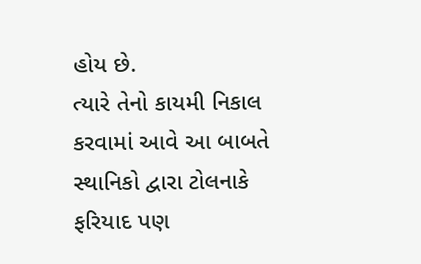હોય છે.
ત્યારે તેનો કાયમી નિકાલ કરવામાં આવે આ બાબતે સ્થાનિકો દ્વારા ટોલનાકે ફરિયાદ પણ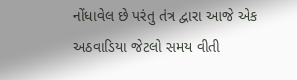નોંધાવેલ છે પરંતુ તંત્ર દ્વારા આજે એક અઠવાડિયા જેટલો સમય વીતી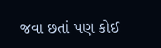જવા છતાં પણ કોઈ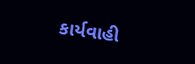કાર્યવાહી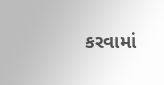કરવામાં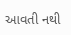આવતી નથી